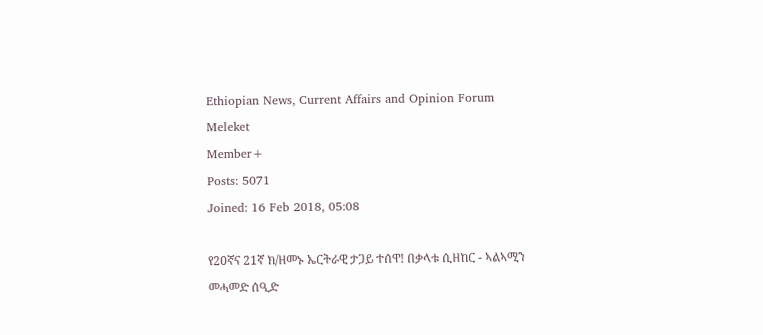Ethiopian News, Current Affairs and Opinion Forum
Meleket
Member+
Posts: 5071
Joined: 16 Feb 2018, 05:08

የ20ኛና 21ኛ ክ/ዘመኑ ኤርትራዊ ታጋይ ተሰዋ! በቃላቱ ሲዘከር - ኣልኣሚን መሓመድ ሰዒድ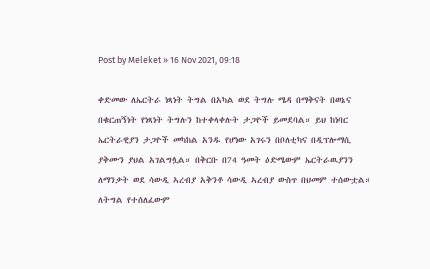Post by Meleket » 16 Nov 2021, 09:18

ቀድመው ለኤርትራ ነጻነት ትግል በአካል ወደ ትግሉ ሜዳ በማቅናት በወኔና በቁርጠኝነት የነጻነት ትግሉን ከተቀላቀሉት ታጋዮች ይመደባል። ይህ ከነባር ኤርትራዊያን ታጋዮች መካከል አንዱ የሆነው አገሩን በቦለቲካና በዲፕሎማሲ ያቅሙን ያህል አገልግሏል። በቅርቡ በ74 ዓመት ዕድሜውም ኤርትራዉያንን ለማንቃት ወደ ሳውዲ ኣረብያ አቅንቶ ሳውዲ ኣረብያ ውስጥ በህመም ተሰውቷል። ለትግል የተሰለፈውም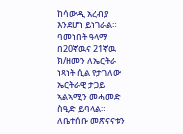ከሳውዲ አረብያ እንደሆነ ይነገራል። ባመነበት ዓላማ በ20ኛዉና 21ኛዉ ክ/ዘመን ለኤርትራ ነጻነት ሲል የታገለው ኤርትራዊ ታጋይ ኣልኣሚን መሓመድ ስዒድ ይባላል። ለቤተሰቡ መጽናናቱን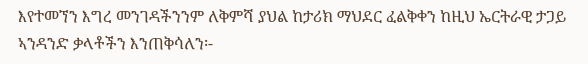እየተመኘን እግረ መንገዳችንንም ለቅምሻ ያህል ከታሪክ ማህደር ፈልቅቀን ከዚህ ኤርትራዊ ታጋይ ኣንዳንድ ቃላቶችን እንጠቅሳለን፡-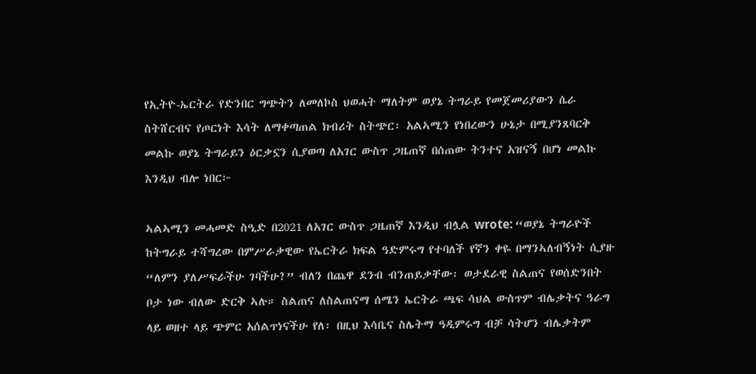የኢትዮ-ኤርትራ የድንበር ግጭትን ለመለኮስ ህወሓት ማለትም ወያኔ ትግራይ የመጀመሪያውን ሴራ ስትሸርብና የጦርነት እሳት ለማቀጣጠል ክብሪት ስትጭር፡ አልኣሚን የነበረውን ሁኔታ በሚያንጸባርቅ መልኩ ወያኔ ትግራይን ዕርቃኗን ሲያወጣ ለአገር ውስጥ ጋዜጠኛ በሰጠው ትንተና አዝናኝ በሆነ መልኩ እንዲህ ብሎ ነበር፦

ኣልኣሚን መሓመድ ስዒድ በ2021 ለአገር ውስጥ ጋዜጠኛ እንዲህ ብሏል wrote: “ወያኔ ትግራዮች ከትግራይ ተሻግረው በምሥራቃዊው የኤርትራ ክፍል ዓድምሩግ የተባለች የኛን ቀዬ በማንኣለብኝነት ሲያዙ “ለምን ያለሥፍራችሁ ገባችሁ?” ብለን በጨዋ ደንብ ብንጠይቃቸው፡ ወታደራዊ ስልጠና የወሰድንበት ቦታ ነው ብለው ድርቅ ኣሉ። ስልጠና ለስልጠናማ ሰሜን ኤርትራ ጫፍ ሳህል ውስጥም ብሌቃትና ዓራግ ላይ ወዘተ ላይ ጭምር አሰልጥነናችሁ የለ፡ በዚህ እሳቤና ስሌትማ ዓዲምሩግ ብቻ ሳትሆን ብሌቃትም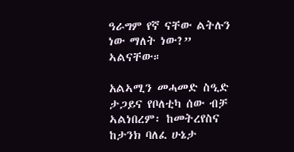ዓራግም የኛ ናቸው ልትሉን ነው ማለት ነው?” ኣልናቸው።

አልኣሚን መሓመድ ስዒድ ታጋይና የቦለቲካ ሰው ብቻ ኣልነበረም፡ ከመትረየስና ከታንክ ባለፈ ሁኔታ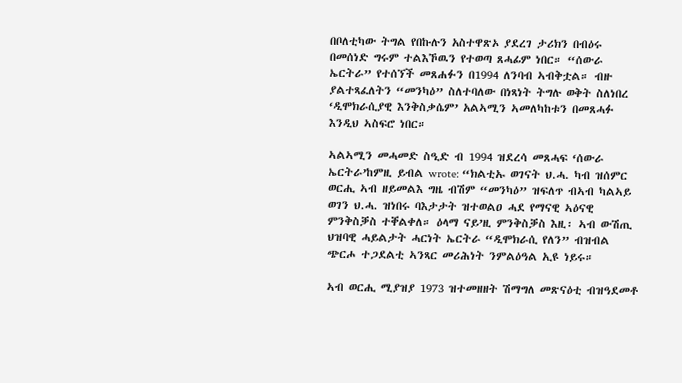በቦለቲካው ትግል የበኩሉን አስተዋጽኦ ያደረገ ታሪክን በብዕሩ በመሰነድ ግሩም ተልእኾዉን የተወጣ ጸሓፊም ነበር። “ሰውራ ኤርትራ” የተሰኘች መጸሐፉን በ1994 ለንባብ ኣብቅቷል። ብዙ ያልተጻፈለትን “መንካዕ” ስለተባለው በነጻነት ትግሉ ወቅት ስለነበረ ‘ዲሞክራሲያዊ እንቅስቃሴም’ አልኣሚን ኣመለካከቱን በመጸሓፉ እንዲህ ኣስፍሮ ነበር።

ኣልኣሚን መሓመድ ስዒድ ብ 1994 ዝደረሳ መጸሓፍ ‘ሰውራ ኤርትራ’ከምዚ ይብል wrote: “ክልቲኡ ወገናት ህ.ሓ. ካብ ዝሰምር ወርሒ ኣብ ዘይመልእ ግዜ ብሽም “መንካዕ” ዝፍለጥ ብኣብ ካልኣይ ወገን ህ.ሓ. ዝነበሩ ባእታታት ዝተወልዐ ሓደ የማናዊ ኣዕናዊ ምንቅስቓስ ተቐልቀለ። ዕላማ ናይ’ዚ ምንቅስቓስ እዚ፡ ኣብ ውሽጢ ህዝባዊ ሓይልታት ሓርነት ኤርትራ “ዲሞክራሲ የለን” ብዝብል ጭርሖ ተጋደልቲ ኣንጻር መሪሕነት ንምልዕዓል ኢዩ ነይሩ።

ኣብ ወርሒ ሚያዝያ 1973 ዝተመዘዘት ሽማግለ መጽናዕቲ ብዝዓደመቶ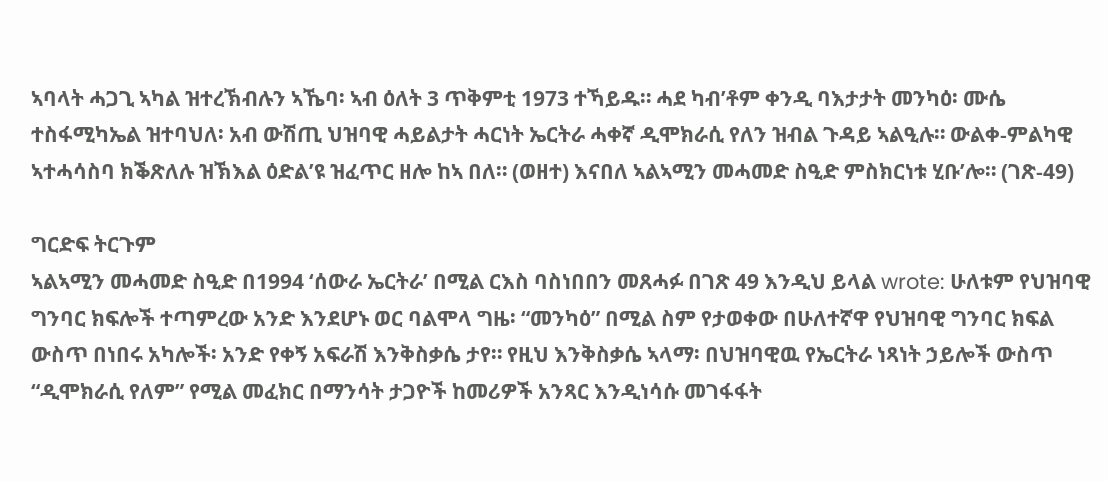ኣባላት ሓጋጊ ኣካል ዝተረኽብሉን ኣኼባ፡ ኣብ ዕለት 3 ጥቅምቲ 1973 ተኻይዱ። ሓደ ካብ’ቶም ቀንዲ ባእታታት መንካዕ፡ ሙሴ ተስፋሚካኤል ዝተባህለ፡ አብ ውሽጢ ህዝባዊ ሓይልታት ሓርነት ኤርትራ ሓቀኛ ዲሞክራሲ የለን ዝብል ጉዳይ ኣልዒሉ። ውልቀ-ምልካዊ ኣተሓሳስባ ክቕጽለሉ ዝኽእል ዕድል’ዩ ዝፈጥር ዘሎ ከኣ በለ። (ወዘተ) እናበለ ኣልኣሚን መሓመድ ስዒድ ምስክርነቱ ሂቡ’ሎ። (ገጽ-49)

ግርድፍ ትርጉም
ኣልኣሚን መሓመድ ስዒድ በ1994 ‘ሰውራ ኤርትራ’ በሚል ርእስ ባስነበበን መጸሓፉ በገጽ 49 እንዲህ ይላል wrote: ሁለቱም የህዝባዊ ግንባር ክፍሎች ተጣምረው አንድ እንደሆኑ ወር ባልሞላ ግዜ፡ “መንካዕ” በሚል ስም የታወቀው በሁለተኛዋ የህዝባዊ ግንባር ክፍል ውስጥ በነበሩ አካሎች፡ አንድ የቀኝ አፍራሽ እንቅስቃሴ ታየ። የዚህ እንቅስቃሴ ኣላማ፡ በህዝባዊዉ የኤርትራ ነጻነት ኃይሎች ውስጥ “ዲሞክራሲ የለም” የሚል መፈክር በማንሳት ታጋዮች ከመሪዎች አንጻር እንዲነሳሱ መገፋፋት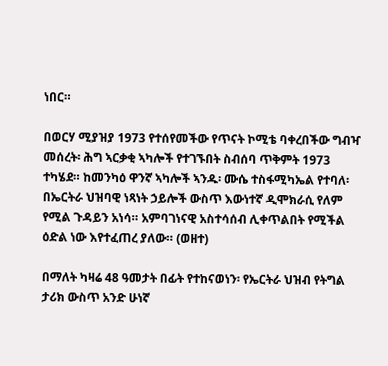ነበር።

በወርሃ ሚያዝያ 1973 የተሰየመችው የጥናት ኮሚቴ ባቀረበችው ግብዣ መሰረት፡ ሕግ ኣርቃቂ ኣካሎች የተገኙበት ስብሰባ ጥቅምት 1973 ተካሄደ። ከመንካዕ ዋንኛ ኣካሎች ኣንዱ፡ ሙሴ ተስፋሚካኤል የተባለ፡ በኤርትራ ህዝባዊ ነጻነት ኃይሎች ውስጥ እውነተኛ ዲሞክራሲ የለም የሚል ጉዳይን አነሳ። አምባገነናዊ አስተሳሰብ ሊቀጥልበት የሚችል ዕድል ነው እየተፈጠረ ያለው። (ወዘተ)

በማለት ካዛሬ 48 ዓመታት በፊት የተከናወነን፡ የኤርትራ ህዝብ የትግል ታሪክ ውስጥ አንድ ሁነኛ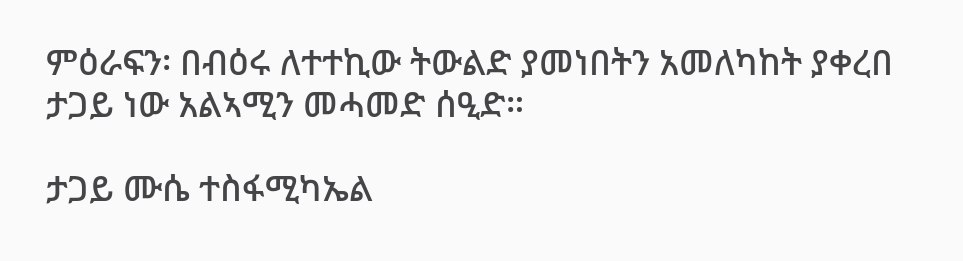ምዕራፍን፡ በብዕሩ ለተተኪው ትውልድ ያመነበትን አመለካከት ያቀረበ ታጋይ ነው አልኣሚን መሓመድ ሰዒድ።

ታጋይ ሙሴ ተስፋሚካኤል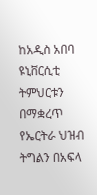ከአዲስ አበባ ዩኒቨርሲቲ ትምህርቱን በማቋረጥ የኤርትራ ህዝብ ትግልን በአፍላ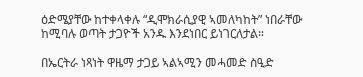ዕድሜያቸው ከተቀላቀሉ “ዲሞክራሲያዊ ኣመለካከት” ነበራቸው ከሚባሉ ወጣት ታጋዮች አንዱ እንደነበር ይነገርለታል።

በኤርትራ ነጻነት ዋዜማ ታጋይ ኣልኣሚን መሓመድ ስዒድ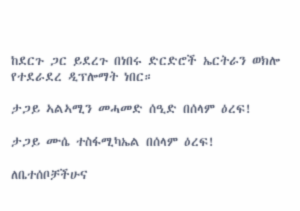ከደርጉ ጋር ይደረጉ በነበሩ ድርድሮች ኤርትራን ወክሎ የተደራደረ ዲፕሎማት ነበር።

ታጋይ ኣልኣሚን መሓመድ ሰዒድ በሰላም ዕረፍ!

ታጋይ ሙሴ ተስፋሚካኤል በሰላም ዕረፍ!

ለቤተሰቦቻችሁና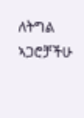ለትግል ኣጋሮቻችሁ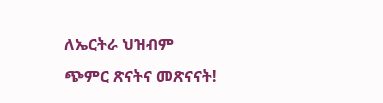ለኤርትራ ህዝብም ጭምር ጽናትና መጽናናት!